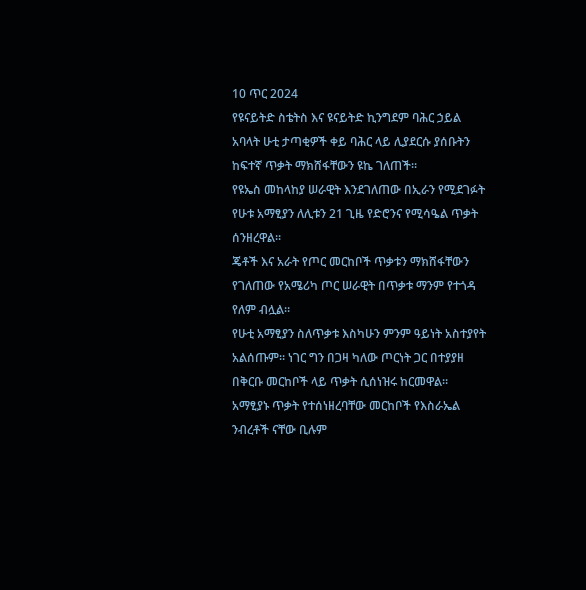10 ጥር 2024
የዩናይትድ ስቴትስ እና ዩናይትድ ኪንግደም ባሕር ኃይል አባላት ሁቲ ታጣቂዎች ቀይ ባሕር ላይ ሊያደርሱ ያሰቡትን ከፍተኛ ጥቃት ማክሸፋቸውን ዩኬ ገለጠች።
የዩኤስ መከላከያ ሠራዊት እንደገለጠው በኢራን የሚደገፉት የሁቱ አማፂያን ለሊቱን 21 ጊዜ የድሮንና የሚሳዔል ጥቃት ሰንዘረዋል።
ጄቶች እና አራት የጦር መርከቦች ጥቃቱን ማክሸፋቸውን የገለጠው የአሜሪካ ጦር ሠራዊት በጥቃቱ ማንም የተጎዳ የለም ብሏል።
የሁቲ አማፂያን ስለጥቃቱ እስካሁን ምንም ዓይነት አስተያየት አልሰጡም። ነገር ግን በጋዛ ካለው ጦርነት ጋር በተያያዘ በቅርቡ መርከቦች ላይ ጥቃት ሲሰነዝሩ ከርመዋል።
አማፂያኑ ጥቃት የተሰነዘረባቸው መርከቦች የእስራኤል ንብረቶች ናቸው ቢሉም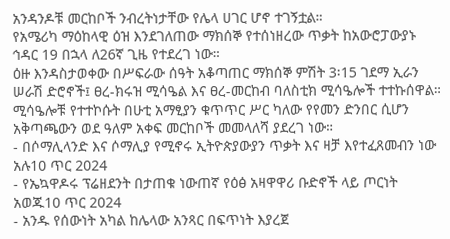አንዳንዶቹ መርከቦች ንብረትነታቸው የሌላ ሀገር ሆኖ ተገኝቷል።
የአሜሪካ ማዕከላዊ ዕዝ እንደገለጠው ማክሰኞ የተሰነዘረው ጥቃት ከአውሮፓውያኑ ኅዳር 19 በኋላ ለ26ኛ ጊዜ የተደረገ ነው።
ዕዙ እንዳስታወቀው በሥፍራው ሰዓት አቆጣጠር ማክሰኞ ምሽት 3፡15 ገደማ ኢራን ሠራሽ ድሮኖች፤ ፀረ-ክሩዝ ሚሳዔል እና ፀረ-መርከብ ባለስቲክ ሚሳዔሎች ተተኩሰዋል።
ሚሳዔሎቹ የተተኮሱት በሁቲ አማፂያን ቁጥጥር ሥር ካለው የየመን ድንበር ሲሆን አቅጣጫውን ወደ ዓለም አቀፍ መርከቦች መመላለሻ ያደረገ ነው።
- በሶማሊላንድ እና ሶማሊያ የሚኖሩ ኢትዮጵያውያን ጥቃት እና ዛቻ እየተፈጸመብን ነው አሉ10 ጥር 2024
- የኤኳዋዶሩ ፕሬዘደንት በታጠቁ ነውጠኛ የዕፅ አዛዋዋሪ ቡድኖች ላይ ጦርነት አወጁ10 ጥር 2024
- አንዱ የሰውነት አካል ከሌላው አንጻር በፍጥነት እያረጀ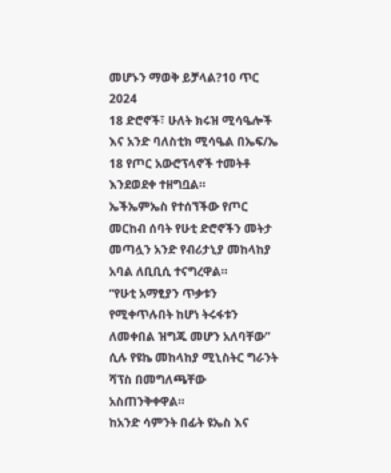መሆኑን ማወቅ ይቻላል?10 ጥር 2024
18 ድሮኖች፣ ሁለት ክሩዝ ሚሳዔሎች እና አንድ ባለስቲክ ሚሳዔል በኤፍ/ኤ 18 የጦር አውሮፕላኖች ተመትቶ እንደወደቀ ተዘግቧል።
ኤችኤምኤስ የተሰኘችው የጦር መርከብ ሰባት የሁቲ ድሮኖችን መትታ መጣሏን አንድ የብሪታኒያ መከላከያ አባል ለቢቢሲ ተናግረዋል።
“የሁቲ አማፂያን ጥቃቱን የሚቀጥሉበት ከሆነ ትሩፋቱን ለመቀበል ዝግጁ መሆን አለባቸው” ሲሉ የዩኬ መከላከያ ሚኒስትር ግራንት ሻፕስ በመግለጫቸው አስጠንቅቀዋል።
ከአንድ ሳምንት በፊት ዩኤስ እና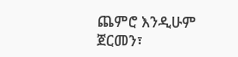ጨምሮ እንዲሁም ጀርመን፣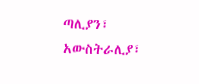ጣሊያን፣ አውስትራሊያ፣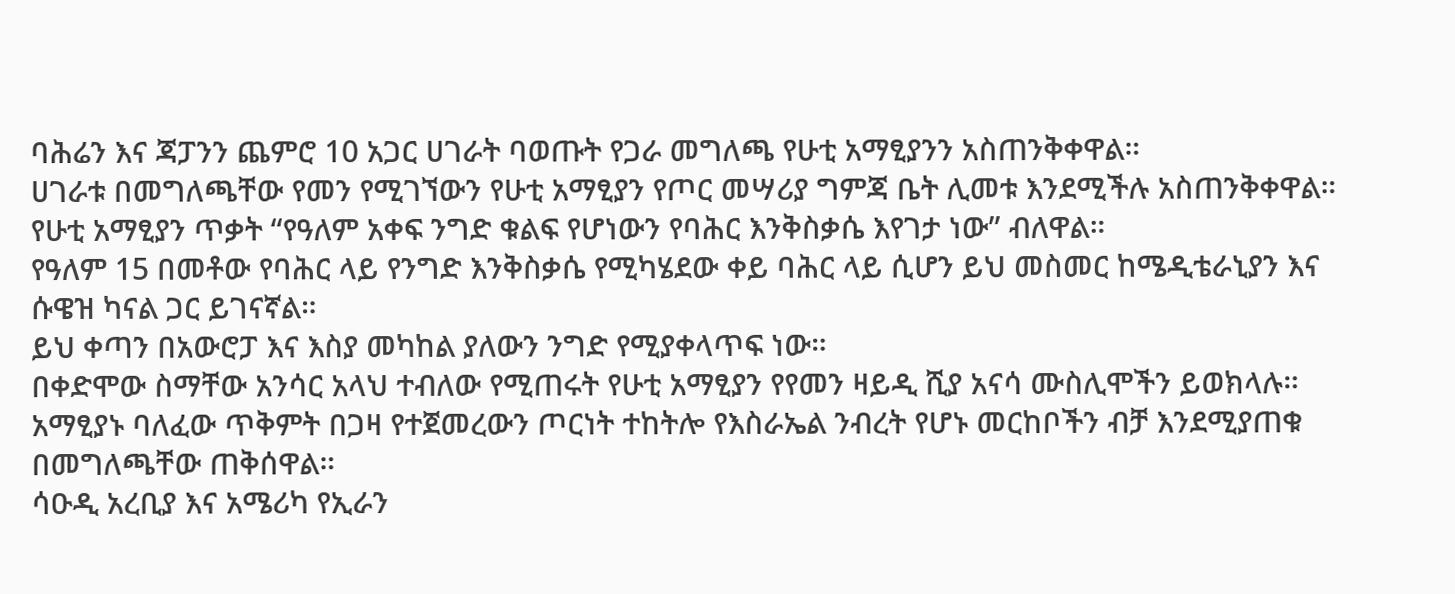ባሕሬን እና ጃፓንን ጨምሮ 10 አጋር ሀገራት ባወጡት የጋራ መግለጫ የሁቲ አማፂያንን አስጠንቅቀዋል።
ሀገራቱ በመግለጫቸው የመን የሚገኘውን የሁቲ አማፂያን የጦር መሣሪያ ግምጃ ቤት ሊመቱ እንደሚችሉ አስጠንቅቀዋል።
የሁቲ አማፂያን ጥቃት “የዓለም አቀፍ ንግድ ቁልፍ የሆነውን የባሕር እንቅስቃሴ እየገታ ነው” ብለዋል።
የዓለም 15 በመቶው የባሕር ላይ የንግድ እንቅስቃሴ የሚካሄደው ቀይ ባሕር ላይ ሲሆን ይህ መስመር ከሜዲቴራኒያን እና ሱዌዝ ካናል ጋር ይገናኛል።
ይህ ቀጣን በአውሮፓ እና እስያ መካከል ያለውን ንግድ የሚያቀላጥፍ ነው።
በቀድሞው ስማቸው አንሳር አላህ ተብለው የሚጠሩት የሁቲ አማፂያን የየመን ዛይዲ ሺያ አናሳ ሙስሊሞችን ይወክላሉ።
አማፂያኑ ባለፈው ጥቅምት በጋዛ የተጀመረውን ጦርነት ተከትሎ የእስራኤል ንብረት የሆኑ መርከቦችን ብቻ እንደሚያጠቁ በመግለጫቸው ጠቅሰዋል።
ሳዑዲ አረቢያ እና አሜሪካ የኢራን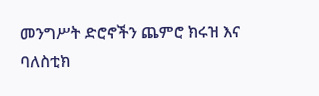መንግሥት ድሮኖችን ጨምሮ ክሩዝ እና ባለስቲክ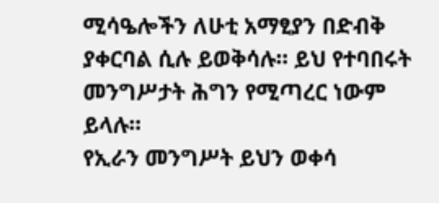ሚሳዔሎችን ለሁቲ አማፂያን በድብቅ ያቀርባል ሲሉ ይወቅሳሉ። ይህ የተባበሩት መንግሥታት ሕግን የሚጣረር ነውም ይላሉ።
የኢራን መንግሥት ይህን ወቀሳ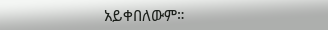አይቀበለውም።